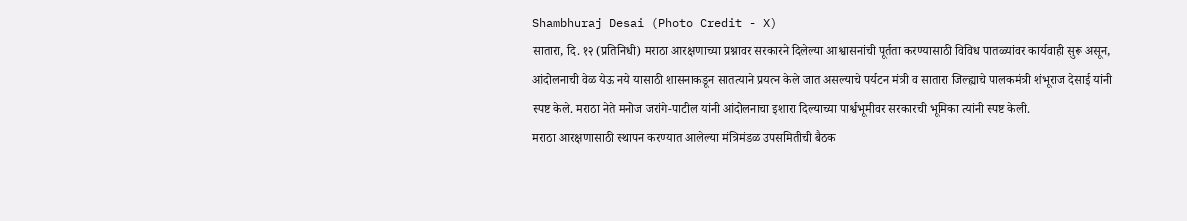Shambhuraj Desai (Photo Credit - X)
सातारा, दि. १२ (प्रतिनिधी) मराठा आरक्षणाच्या प्रश्नावर सरकारने दिलेल्या आश्वासनांची पूर्तता करण्यासाठी विविध पातळ्यांवर कार्यवाही सुरू असून, आंदोलनाची वेळ येऊ नये यासाठी शासनाकडून सातत्याने प्रयत्न केले जात असल्याचे पर्यटन मंत्री व सातारा जिल्ह्याचे पालकमंत्री शंभूराज देसाई यांनी स्पष्ट केले. मराठा नेते मनोज जरांगे-पाटील यांनी आंदोलनाचा इशारा दिल्याच्या पार्श्वभूमीवर सरकारची भूमिका त्यांनी स्पष्ट केली.
मराठा आरक्षणासाठी स्थापन करण्यात आलेल्या मंत्रिमंडळ उपसमितीची बैठक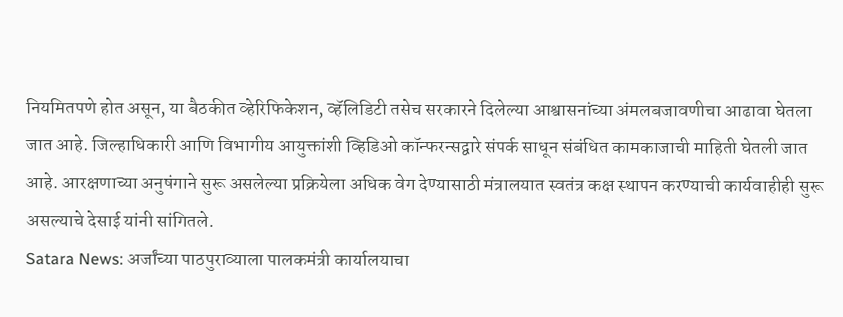नियमितपणे होत असून, या बैठकीत व्हेरिफिकेशन, व्हॅलिडिटी तसेच सरकारने दिलेल्या आश्वासनांच्या अंमलबजावणीचा आढावा घेतला जात आहे. जिल्हाधिकारी आणि विभागीय आयुक्तांशी व्हिडिओ कॉन्फरन्सद्वारे संपर्क साधून संबंधित कामकाजाची माहिती घेतली जात आहे. आरक्षणाच्या अनुषंगाने सुरू असलेल्या प्रक्रियेला अधिक वेग देण्यासाठी मंत्रालयात स्वतंत्र कक्ष स्थापन करण्याची कार्यवाहीही सुरू असल्याचे देसाई यांनी सांगितले.
Satara News: अर्जांच्या पाठपुराव्याला पालकमंत्री कार्यालयाचा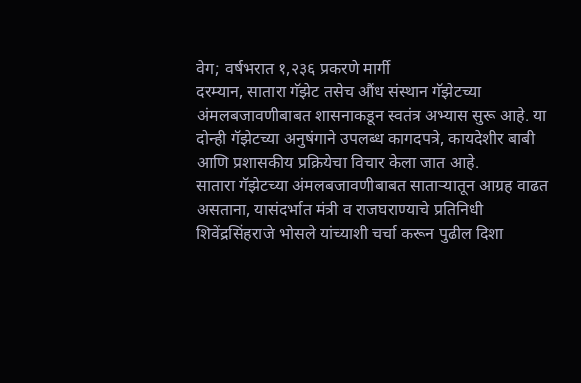वेग; वर्षभरात १,२३६ प्रकरणे मार्गी
दरम्यान, सातारा गॅझेट तसेच औंध संस्थान गॅझेटच्या अंमलबजावणीबाबत शासनाकडून स्वतंत्र अभ्यास सुरू आहे. या दोन्ही गॅझेटच्या अनुषंगाने उपलब्ध कागदपत्रे, कायदेशीर बाबी आणि प्रशासकीय प्रक्रियेचा विचार केला जात आहे.
सातारा गॅझेटच्या अंमलबजावणीबाबत साताऱ्यातून आग्रह वाढत असताना, यासंदर्भात मंत्री व राजघराण्याचे प्रतिनिधी शिवेंद्रसिंहराजे भोसले यांच्याशी चर्चा करून पुढील दिशा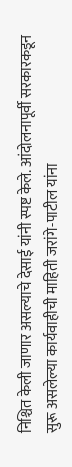निश्चित केली जाणार असल्याचे देसाई यांनी स्पष्ट केले. आंदोलनापूर्वी सरकारकडून सुरू असलेल्या कार्यवाहीची माहिती जरांगे-पाटील यांना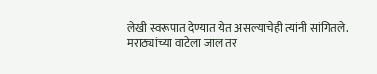लेखी स्वरूपात देण्यात येत असल्याचेही त्यांनी सांगितले.
मराठ्यांच्या वाटेला जाल तर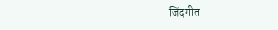जिंदगीत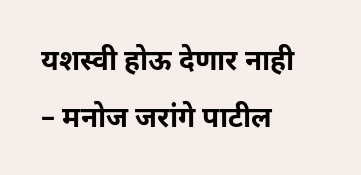यशस्वी होऊ देणार नाही – मनोज जरांगे पाटील